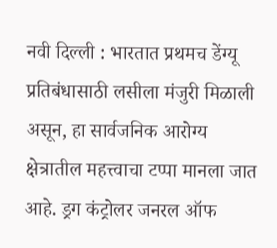नवी दिल्ली : भारतात प्रथमच डेंग्यू प्रतिबंधासाठी लसीला मंजुरी मिळाली असून, हा सार्वजनिक आरोग्य क्षेत्रातील महत्त्वाचा टप्पा मानला जात आहे. ड्रग कंट्रोलर जनरल ऑफ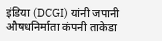इंडिया (DCGI) यांनी जपानी औषधनिर्माता कंपनी ताकेडा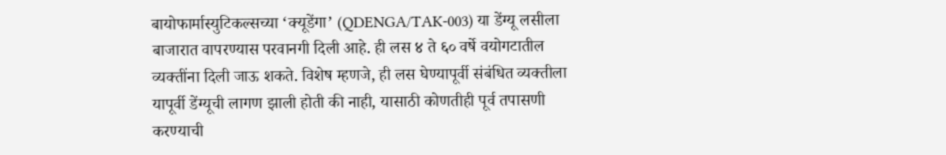बायोफार्मास्युटिकल्सच्या ‘क्यूडेंगा’ (QDENGA/TAK-003) या डेंग्यू लसीला बाजारात वापरण्यास परवानगी दिली आहे. ही लस ४ ते ६० वर्षे वयोगटातील व्यक्तींना दिली जाऊ शकते. विशेष म्हणजे, ही लस घेण्यापूर्वी संबंधित व्यक्तीला यापूर्वी डेंग्यूची लागण झाली होती की नाही, यासाठी कोणतीही पूर्व तपासणी करण्याची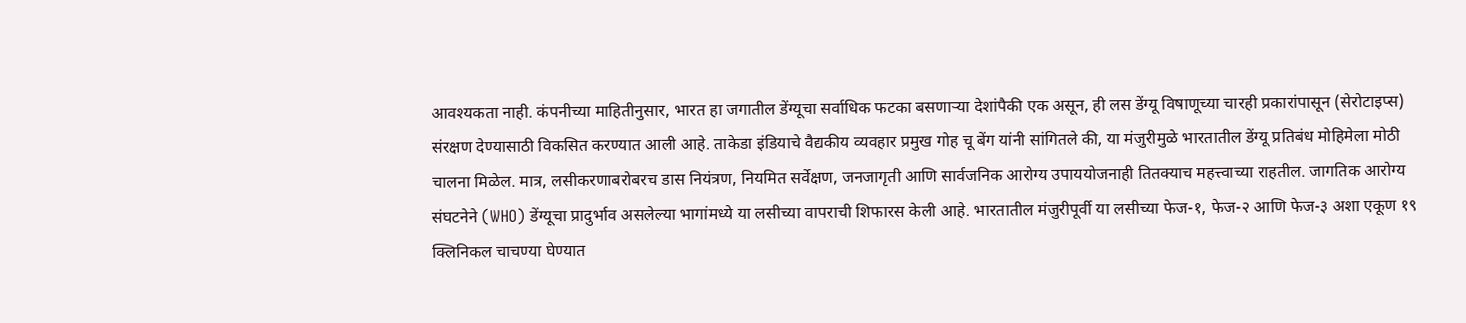आवश्यकता नाही. कंपनीच्या माहितीनुसार, भारत हा जगातील डेंग्यूचा सर्वाधिक फटका बसणाऱ्या देशांपैकी एक असून, ही लस डेंग्यू विषाणूच्या चारही प्रकारांपासून (सेरोटाइप्स) संरक्षण देण्यासाठी विकसित करण्यात आली आहे. ताकेडा इंडियाचे वैद्यकीय व्यवहार प्रमुख गोह चू बेंग यांनी सांगितले की, या मंजुरीमुळे भारतातील डेंग्यू प्रतिबंध मोहिमेला मोठी चालना मिळेल. मात्र, लसीकरणाबरोबरच डास नियंत्रण, नियमित सर्वेक्षण, जनजागृती आणि सार्वजनिक आरोग्य उपाययोजनाही तितक्याच महत्त्वाच्या राहतील. जागतिक आरोग्य संघटनेने (WHO) डेंग्यूचा प्रादुर्भाव असलेल्या भागांमध्ये या लसीच्या वापराची शिफारस केली आहे. भारतातील मंजुरीपूर्वी या लसीच्या फेज-१, फेज-२ आणि फेज-३ अशा एकूण १९ क्लिनिकल चाचण्या घेण्यात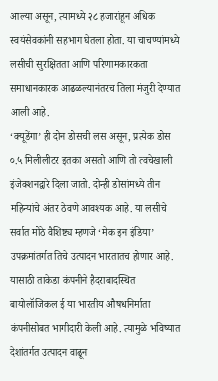आल्या असून, त्यामध्ये २८ हजारांहून अधिक स्वयंसेवकांनी सहभाग घेतला होता. या चाचण्यांमध्ये लसीची सुरक्षितता आणि परिणामकारकता समाधानकारक आढळल्यानंतरच तिला मंजुरी देण्यात आली आहे.
‘क्यूडेंगा’ ही दोन डोसची लस असून, प्रत्येक डोस ०.५ मिलीलीटर इतका असतो आणि तो त्वचेखाली इंजेक्शनद्वारे दिला जातो. दोन्ही डोसांमध्ये तीन महिन्यांचे अंतर ठेवणे आवश्यक आहे. या लसीचे सर्वात मोठे वैशिष्ट्य म्हणजे ‘मेक इन इंडिया’ उपक्रमांतर्गत तिचे उत्पादन भारतातच होणार आहे. यासाठी ताकेडा कंपनीने हैदराबादस्थित बायोलॉजिकल ई या भारतीय औषधनिर्माता कंपनीसोबत भागीदारी केली आहे. त्यामुळे भविष्यात देशांतर्गत उत्पादन वाढून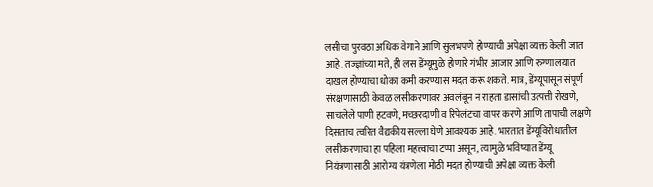लसीचा पुरवठा अधिक वेगाने आणि सुलभपणे होण्याची अपेक्षा व्यक्त केली जात आहे. तज्ज्ञांच्या मते, ही लस डेंग्यूमुळे होणारे गंभीर आजार आणि रुग्णालयात दाखल होण्याचा धोका कमी करण्यास मदत करू शकते. मात्र, डेंग्यूपासून संपूर्ण संरक्षणासाठी केवळ लसीकरणावर अवलंबून न राहता डासांची उत्पत्ती रोखणे, साचलेले पाणी हटवणे, मच्छरदाणी व रिपेलंटचा वापर करणे आणि तापाची लक्षणे दिसताच त्वरित वैद्यकीय सल्ला घेणे आवश्यक आहे. भारतात डेंग्यूविरोधातील लसीकरणाचा हा पहिला महत्त्वाचा टप्पा असून, त्यामुळे भविष्यात डेंग्यू नियंत्रणासाठी आरोग्य यंत्रणेला मोठी मदत होण्याची अपेक्षा व्यक्त केली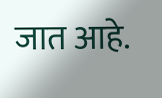जात आहे.